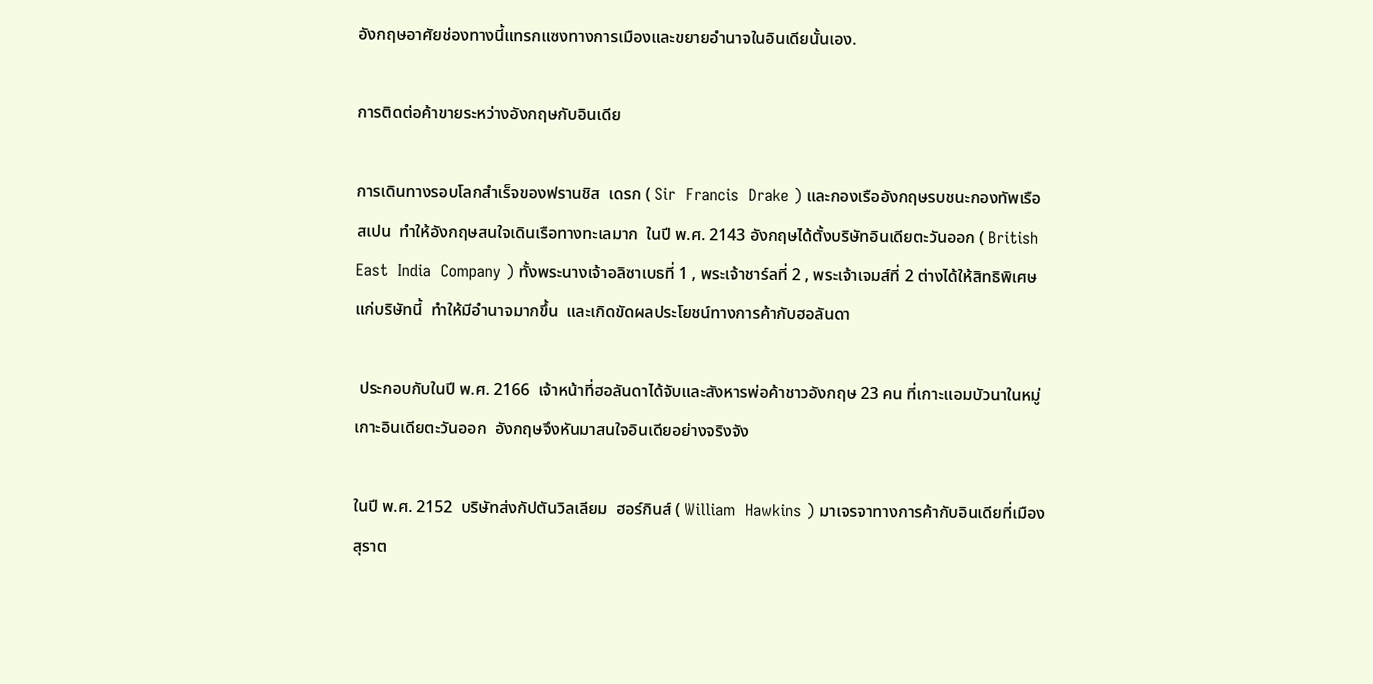อังกฤษอาศัยช่องทางนี้แทรกแซงทางการเมืองและขยายอำนาจในอินเดียนั้นเอง.

การติดต่อค้าขายระหว่างอังกฤษกับอินเดีย

การเดินทางรอบโลกสำเร็จของฟรานชิส  เดรก ( Sir  Francis  Drake ) และกองเรืออังกฤษรบชนะกองทัพเรือสเปน  ทำให้อังกฤษสนใจเดินเรือทางทะเลมาก  ในปี พ.ศ. 2143 อังกฤษได้ตั้งบริษัทอินเดียตะวันออก ( British  East  India  Company ) ทั้งพระนางเจ้าอลิซาเบธที่ 1 , พระเจ้าชาร์ลที่ 2 , พระเจ้าเจมส์ที่ 2 ต่างได้ให้สิทธิพิเศษแก่บริษัทนี้  ทำให้มีอำนาจมากขึ้น  และเกิดขัดผลประโยชน์ทางการค้ากับฮอลันดา

 ประกอบกับในปี พ.ศ. 2166  เจ้าหน้าที่ฮอลันดาได้จับและสังหารพ่อค้าชาวอังกฤษ 23 คน ที่เกาะแอมบัวนาในหมู่เกาะอินเดียตะวันออก  อังกฤษจึงหันมาสนใจอินเดียอย่างจริงจัง

ในปี พ.ศ. 2152  บริษัทส่งกัปตันวิลเลียม  ฮอร์กินส์ ( William  Hawkins ) มาเจรจาทางการค้ากับอินเดียที่เมืองสุราต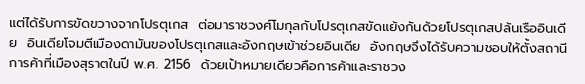แต่ได้รับการขัดขวางจากโปรตุเกส  ต่อมาราชวงศ์โมกุลกับโปรตุเกสขัดแย้งกันด้วยโปรตุเกสปล้นเรืออินเดีย  อินเดียโจมตีเมืองดามันของโปรตุเกสและอังกฤษเข้าช่วยอินเดีย  อังกฤษจึงได้รับความชอบให้ตั้งสถานีการค้าที่เมืองสุราตในปี พ.ศ. 2156  ด้วยเป้าหมายเดียวคือการค้าและราชวง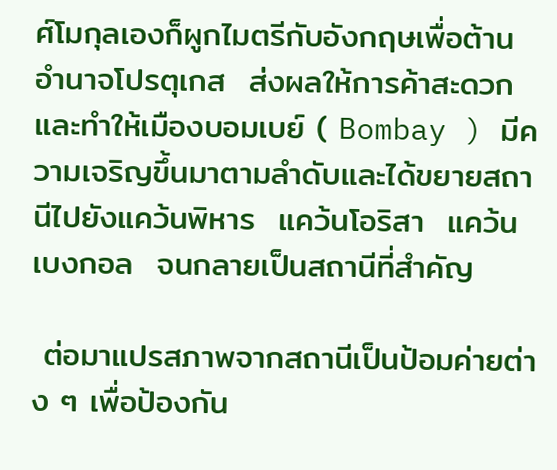ศ์โมกุลเองก็ผูกไมตรีกับอังกฤษเพื่อต้านอำนาจโปรตุเกส  ส่งผลให้การค้าสะดวกและทำให้เมืองบอมเบย์ ( Bombay ) มีความเจริญขึ้นมาตามลำดับและได้ขยายสถานีไปยังแคว้นพิหาร  แคว้นโอริสา  แคว้นเบงกอล  จนกลายเป็นสถานีที่สำคัญ

 ต่อมาแปรสภาพจากสถานีเป็นป้อมค่ายต่าง ๆ เพื่อป้องกัน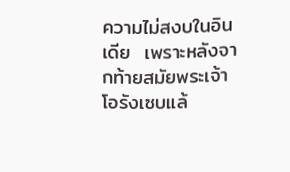ความไม่สงบในอินเดีย  เพราะหลังจากท้ายสมัยพระเจ้าโอรังเซบแล้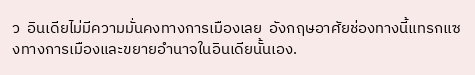ว  อินเดียไม่มีความมั่นคงทางการเมืองเลย  อังกฤษอาศัยช่องทางนี้แทรกแซงทางการเมืองและขยายอำนาจในอินเดียนั้นเอง.